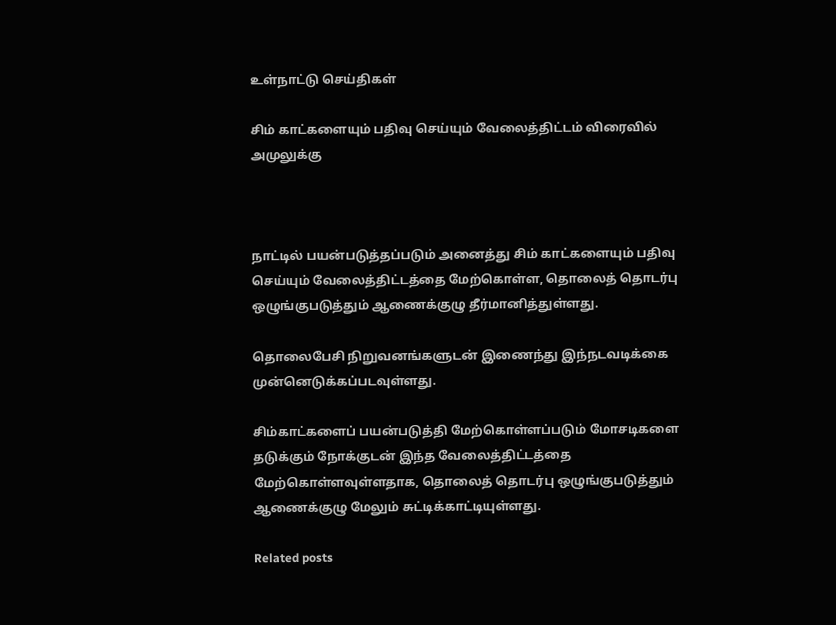உள்நாட்டு செய்திகள்

சிம் காட்களையும் பதிவு செய்யும் வேலைத்திட்டம் விரைவில் அமுலுக்கு



நாட்டில் பயன்படுத்தப்படும் அனைத்து சிம் காட்களையும் பதிவு செய்யும் வேலைத்திட்டத்தை மேற்கொள்ள, தொலைத் தொடர்பு ஒழுங்குபடுத்தும் ஆணைக்குழு தீர்மானித்துள்ளது.

தொலைபேசி நிறுவனங்களுடன் இணைந்து இந்நடவடிக்கை முன்னெடுக்கப்படவுள்ளது.

சிம்காட்களைப் பயன்படுத்தி மேற்கொள்ளப்படும் மோசடிகளை தடுக்கும் நோக்குடன் இந்த வேலைத்திட்டத்தை மேற்கொள்ளவுள்ளதாக, தொலைத் தொடர்பு ஒழுங்குபடுத்தும் ஆணைக்குழு மேலும் சுட்டிக்காட்டியுள்ளது.

Related posts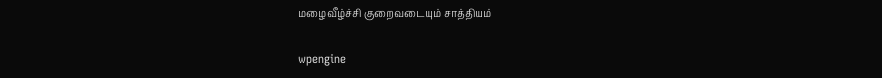மழைவீழ்ச்சி குறைவடையும் சாத்தியம்

wpengine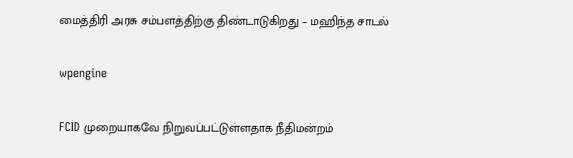மைத்திரி அரசு சம்பளத்திற்கு திண்டாடுகிறது – மஹிந்த சாடல்

wpengine

FCID முறையாகவே நிறுவப்பட்டுள்ளதாக நீதிமன்றம்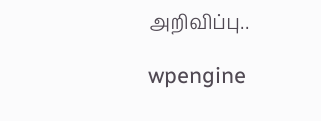அறிவிப்பு..

wpengine